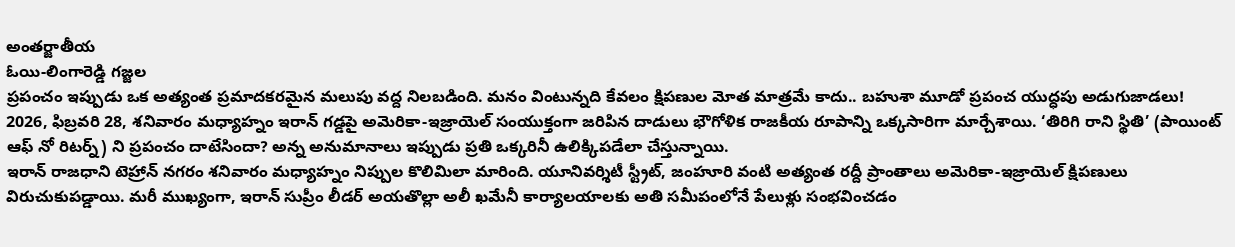అంతర్జాతీయ
ఓయి-లింగారెడ్డి గజ్జల
ప్రపంచం ఇప్పుడు ఒక అత్యంత ప్రమాదకరమైన మలుపు వద్ద నిలబడింది. మనం వింటున్నది కేవలం క్షిపణుల మోత మాత్రమే కాదు.. బహుశా మూడో ప్రపంచ యుద్ధపు అడుగుజాడలు! 2026, ఫిబ్రవరి 28, శనివారం మధ్యాహ్నం ఇరాన్ గడ్డపై అమెరికా-ఇజ్రాయెల్ సంయుక్తంగా జరిపిన దాడులు భౌగోళిక రాజకీయ రూపాన్ని ఒక్కసారిగా మార్చేశాయి. ‘తిరిగి రాని స్థితి’ (పాయింట్ ఆఫ్ నో రిటర్న్) ని ప్రపంచం దాటేసిందా? అన్న అనుమానాలు ఇప్పుడు ప్రతి ఒక్కరినీ ఉలిక్కిపడేలా చేస్తున్నాయి.
ఇరాన్ రాజధాని టెహ్రాన్ నగరం శనివారం మధ్యాహ్నం నిప్పుల కొలిమిలా మారింది. యూనివర్శిటీ స్ట్రీట్, జంహూరి వంటి అత్యంత రద్దీ ప్రాంతాలు అమెరికా-ఇజ్రాయెల్ క్షిపణులు విరుచుకుపడ్డాయి. మరీ ముఖ్యంగా, ఇరాన్ సుప్రీం లీడర్ అయతొల్లా అలీ ఖమేనీ కార్యాలయాలకు అతి సమీపంలోనే పేలుళ్లు సంభవించడం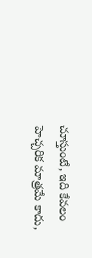చూస్తుంటే, ఇది కేవలం హెచ్చరిక మాత్రమే కాదు,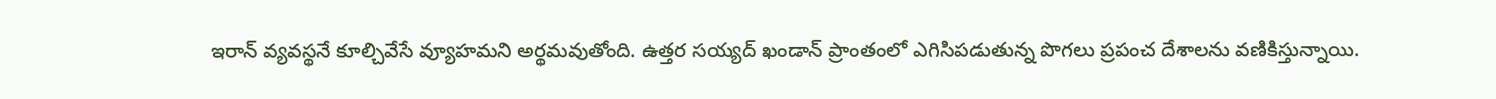ఇరాన్ వ్యవస్థనే కూల్చివేసే వ్యూహమని అర్థమవుతోంది. ఉత్తర సయ్యద్ ఖండాన్ ప్రాంతంలో ఎగిసిపడుతున్న పొగలు ప్రపంచ దేశాలను వణికిస్తున్నాయి.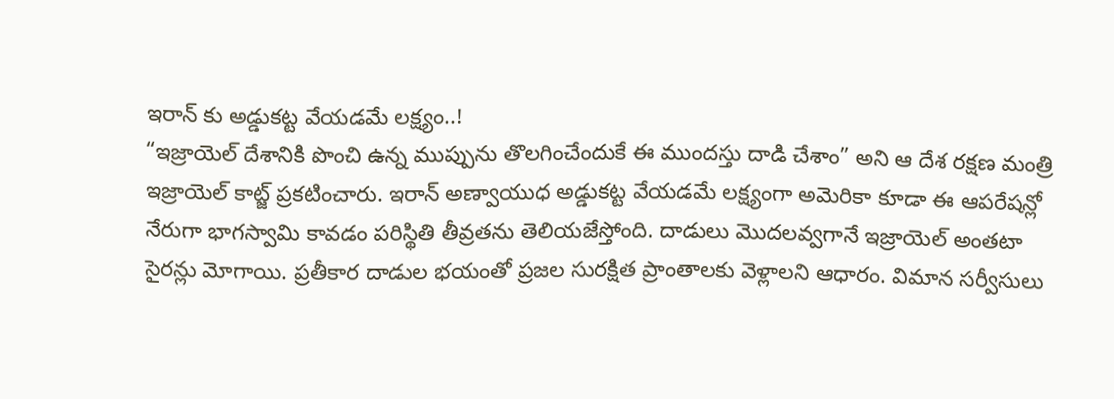ఇరాన్ కు అడ్డుకట్ట వేయడమే లక్ష్యం..!
“ఇజ్రాయెల్ దేశానికి పొంచి ఉన్న ముప్పును తొలగించేందుకే ఈ ముందస్తు దాడి చేశాం” అని ఆ దేశ రక్షణ మంత్రి ఇజ్రాయెల్ కాట్జ్ ప్రకటించారు. ఇరాన్ అణ్వాయుధ అడ్డుకట్ట వేయడమే లక్ష్యంగా అమెరికా కూడా ఈ ఆపరేషన్లో నేరుగా భాగస్వామి కావడం పరిస్థితి తీవ్రతను తెలియజేస్తోంది. దాడులు మొదలవ్వగానే ఇజ్రాయెల్ అంతటా సైరన్లు మోగాయి. ప్రతీకార దాడుల భయంతో ప్రజల సురక్షిత ప్రాంతాలకు వెళ్లాలని ఆధారం. విమాన సర్వీసులు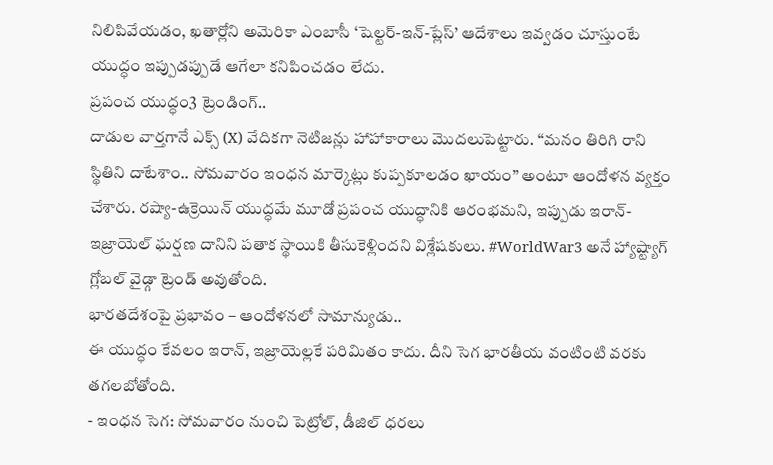నిలిపివేయడం, ఖతార్లోని అమెరికా ఎంబాసీ ‘షెల్టర్-ఇన్-ప్లేస్’ ఆదేశాలు ఇవ్వడం చూస్తుంటే యుద్ధం ఇప్పుడప్పుడే ఆగేలా కనిపించడం లేదు.
ప్రపంచ యుద్ధం3 ట్రెండింగ్..
దాడుల వార్తగానే ఎక్స్ (X) వేదికగా నెటిజన్లు హాహాకారాలు మొదలుపెట్టారు. “మనం తిరిగి రాని స్థితిని దాటేశాం.. సోమవారం ఇంధన మార్కెట్లు కుప్పకూలడం ఖాయం” అంటూ ఆందోళన వ్యక్తం చేశారు. రష్యా-ఉక్రెయిన్ యుద్ధమే మూడో ప్రపంచ యుద్ధానికి ఆరంభమని, ఇప్పుడు ఇరాన్-ఇజ్రాయెల్ ఘర్షణ దానిని పతాక స్థాయికి తీసుకెళ్లిందని విశ్లేషకులు. #WorldWar3 అనే హ్యాష్ట్యాగ్ గ్లోబల్ వైడ్గా ట్రెండ్ అవుతోంది.
భారతదేశంపై ప్రభావం – ఆందోళనలో సామాన్యుడు..
ఈ యుద్ధం కేవలం ఇరాన్, ఇజ్రాయెల్లకే పరిమితం కాదు. దీని సెగ భారతీయ వంటింటి వరకు తగలబోతోంది.
- ఇంధన సెగ: సోమవారం నుంచి పెట్రోల్, డీజిల్ ధరలు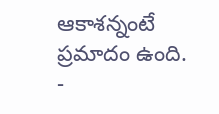ఆకాశన్నంటే ప్రమాదం ఉంది.
-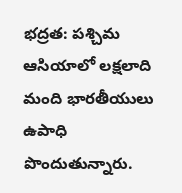భద్రత: పశ్చిమ ఆసియాలో లక్షలాది మంది భారతీయులు ఉపాధి పొందుతున్నారు.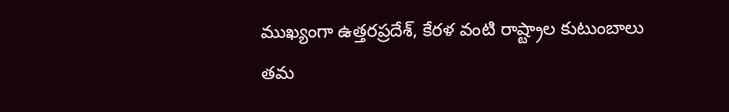ముఖ్యంగా ఉత్తరప్రదేశ్, కేరళ వంటి రాష్ట్రాల కుటుంబాలు తమ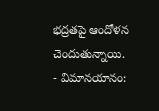భద్రతపై ఆందోళన చెందుతున్నాయి.
- విమానయానం: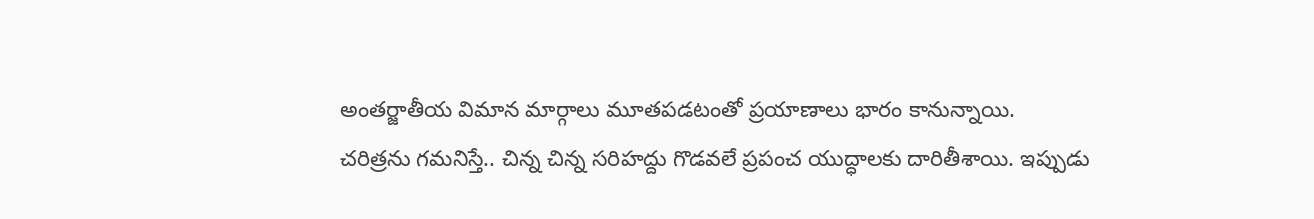అంతర్జాతీయ విమాన మార్గాలు మూతపడటంతో ప్రయాణాలు భారం కానున్నాయి.
చరిత్రను గమనిస్తే.. చిన్న చిన్న సరిహద్దు గొడవలే ప్రపంచ యుద్ధాలకు దారితీశాయి. ఇప్పుడు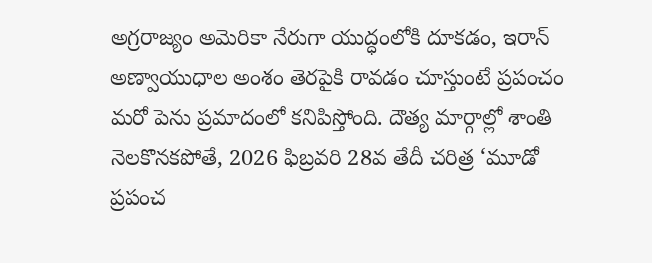అగ్రరాజ్యం అమెరికా నేరుగా యుద్ధంలోకి దూకడం, ఇరాన్ అణ్వాయుధాల అంశం తెరపైకి రావడం చూస్తుంటే ప్రపంచం మరో పెను ప్రమాదంలో కనిపిస్తోంది. దౌత్య మార్గాల్లో శాంతి నెలకొనకపోతే, 2026 ఫిబ్రవరి 28వ తేదీ చరిత్ర ‘మూడో ప్రపంచ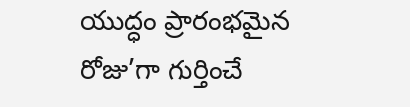యుద్ధం ప్రారంభమైన రోజు’గా గుర్తించే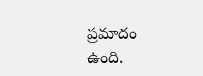ప్రమాదం ఉంది.